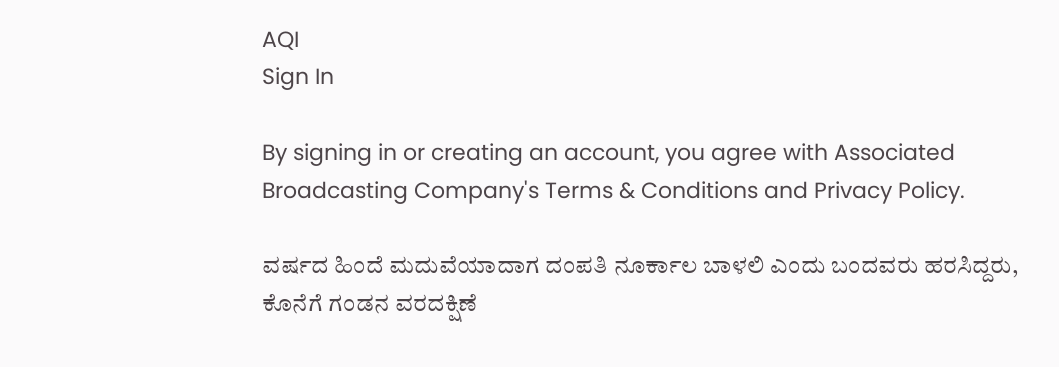AQI
Sign In

By signing in or creating an account, you agree with Associated Broadcasting Company's Terms & Conditions and Privacy Policy.

ವರ್ಷದ ಹಿಂದೆ ಮದುವೆಯಾದಾಗ ದಂಪತಿ ನೂರ್ಕಾಲ ಬಾಳಲಿ ಎಂದು ಬಂದವರು ಹರಸಿದ್ದರು, ಕೊನೆಗೆ ಗಂಡನ ವರದಕ್ಷಿಣೆ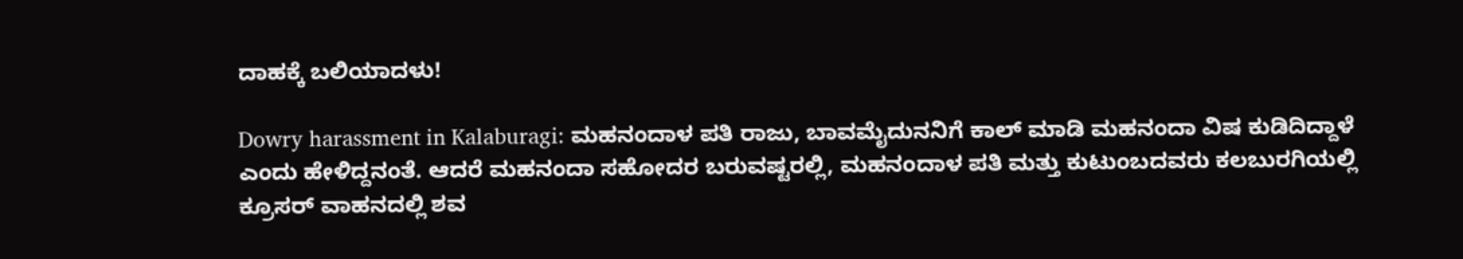ದಾಹಕ್ಕೆ ಬಲಿಯಾದಳು!

Dowry harassment in Kalaburagi: ಮಹನಂದಾಳ ಪತಿ ರಾಜು, ಬಾವಮೈದುನನಿಗೆ ಕಾಲ್ ಮಾಡಿ ಮಹನಂದಾ ವಿಷ ಕುಡಿದಿದ್ದಾಳೆ ಎಂದು ಹೇಳಿದ್ದನಂತೆ. ಆದರೆ ಮಹನಂದಾ ಸಹೋದರ ಬರುವಷ್ಟರಲ್ಲಿ, ಮಹನಂದಾಳ ಪತಿ ಮತ್ತು ಕುಟುಂಬದವರು ಕಲಬುರಗಿಯಲ್ಲಿ ಕ್ರೂಸರ್ ವಾಹನದಲ್ಲಿ ಶವ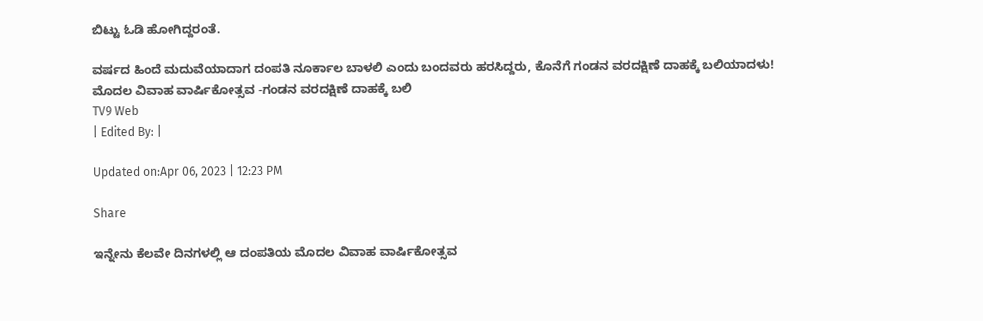ಬಿಟ್ಟು ಓಡಿ ಹೋಗಿದ್ದರಂತೆ.

ವರ್ಷದ ಹಿಂದೆ ಮದುವೆಯಾದಾಗ ದಂಪತಿ ನೂರ್ಕಾಲ ಬಾಳಲಿ ಎಂದು ಬಂದವರು ಹರಸಿದ್ದರು, ಕೊನೆಗೆ ಗಂಡನ ವರದಕ್ಷಿಣೆ ದಾಹಕ್ಕೆ ಬಲಿಯಾದಳು!
ಮೊದಲ ವಿವಾಹ ವಾರ್ಷಿಕೋತ್ಸವ -ಗಂಡನ ವರದಕ್ಷಿಣೆ ದಾಹಕ್ಕೆ ಬಲಿ
TV9 Web
| Edited By: |

Updated on:Apr 06, 2023 | 12:23 PM

Share

ಇನ್ನೇನು ಕೆಲವೇ ದಿನಗಳಲ್ಲಿ ಆ ದಂಪತಿಯ ಮೊದಲ ವಿವಾಹ ವಾರ್ಷಿಕೋತ್ಸವ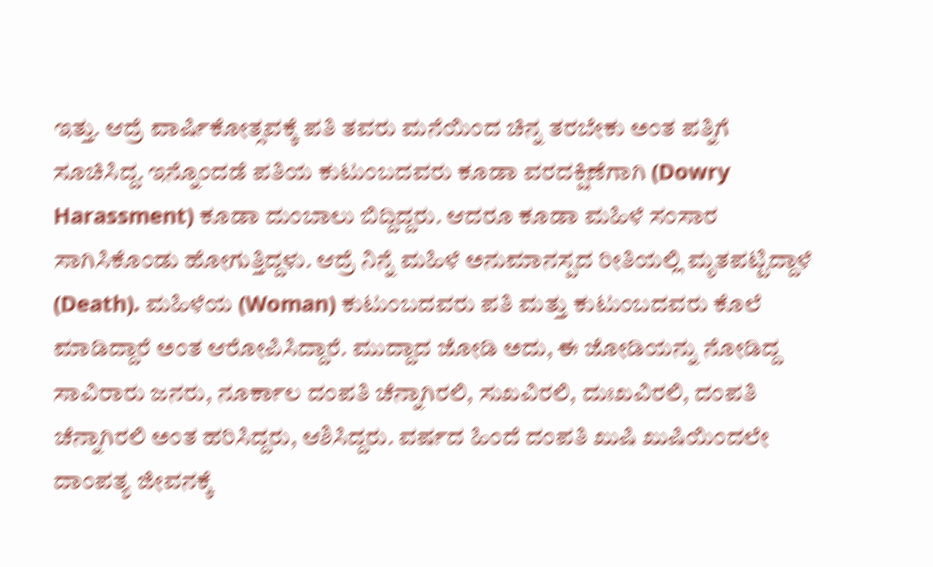ಇತ್ತು. ಆದ್ರೆ ವಾರ್ಷಿಕೋತ್ಸವಕ್ಕೆ ಪತಿ ತವರು ಮನೆಯಿಂದ ಚಿನ್ನ ತರಬೇಕು ಅಂತ ಪತ್ನಿಗೆ ಸೂಚಿಸಿದ್ದ. ಇನ್ನೊಂದಡೆ ಪತಿಯ ಕುಟುಂಬದವರು ಕೂಡಾ ವರದಕ್ಷಿಣೆಗಾಗಿ (Dowry Harassment) ಕೂಡಾ ದುಂಬಾಲು ಬಿದ್ದಿದ್ದರು. ಆದರೂ ಕೂಡಾ ಮಹಿಳೆ ಸಂಸಾರ ಸಾಗಿಸಿಕೊಂಡು ಹೋಗುತ್ತಿದ್ದಳು. ಆದ್ರೆ ನಿನ್ನೆ ಮಹಿಳೆ ಅನುಮಾನಸ್ಪದ ರೀತಿಯಲ್ಲಿ ಮೃತಪಟ್ಟಿದ್ದಾಳೆ (Death). ಮಹಿಳೆಯ (Woman) ಕುಟುಂಬದವರು ಪತಿ ಮತ್ತು ಕುಟುಂಬದವರು ಕೊಲೆ ಮಾಡಿದ್ದಾರೆ ಅಂತ ಆರೋಪಿಸಿದ್ದಾರೆ. ಮುದ್ದಾದ ಜೋಡಿ ಅದು, ಈ ಜೋಡಿಯನ್ನು ನೋಡಿದ್ದ ಸಾವಿರಾರು ಜನರು, ನೂರ್ಕಾಲ ದಂಪತಿ ಚೆನ್ನಾಗಿರಲಿ, ಸುಖವಿರಲಿ, ದುಃಖವಿರಲಿ, ದಂಪತಿ ಚೆನ್ನಾಗಿರಲಿ ಅಂತ ಹರಿಸಿದ್ದರು, ಆಶಿಸಿದ್ದರು. ವರ್ಷದ ಹಿಂದೆ ದಂಪತಿ ಖುಷಿ ಖುಷಿಯಿಂದಲೇ ದಾಂಪತ್ಯ ಜೀವನಕ್ಕೆ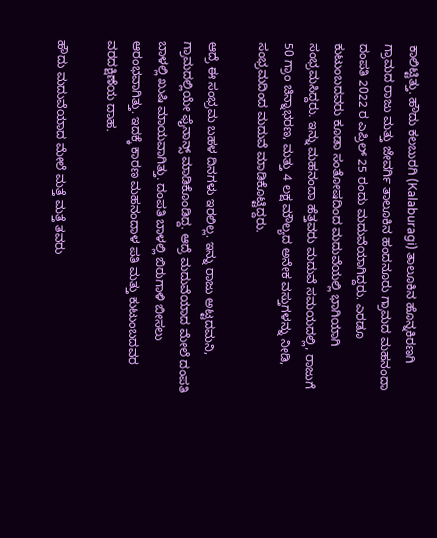ಕಾಲಿಟ್ಟಿತ್ತು. ಹೌದು ಕಲಬುರಗಿ (Kalaburagi) ತಾಲೂಕಿನ ಹೊನ್ನಕಿರಣಗಿ ಗ್ರಾಮದ ರಾಜು ಮತ್ತು ಜೇವರ್ಗಿ ತಾಲೂಕಿನ ಹಂದನೂರು ಗ್ರಾಮದ ಮಹನಂದಾ ದಂಪತಿ 2022 ರ ಎಪ್ರಿಲ್ 25 ರಂದು ಮದುವೆಯಾಗಿದ್ದರು. ಎರಡೂ ಕುಟುಂಬದವರು ಕೂಡಾ ಸಂತೋಷದಿಂದ ಮದುವೆಯಲ್ಲಿ ಭಾಗಿಯಾಗಿ ಸಂಭ್ರಮಸಿದ್ದರು. ಇನ್ನು ಮಹನಂದಾ ಹೆತ್ತವರು ಮದುವೆ ಸಮಯದಲ್ಲಿ, ರಾಜುಗೆ 50 ಗ್ರಾಂ ಚಿನ್ನಾಭರಣ, ಮತ್ತು 4 ಲಕ್ಷ ಮೌಲ್ಯದ ಅನೇಕ ವಸ್ತುಗಳನ್ನು ನೀಡಿ, ಸಂಭ್ರಮದಿಂದ ಮದುವೆ ಮಾಡಿಕೊಟ್ಟಿದ್ದರು.

ಆದ್ರೆ ಈ ಸಂಭ್ರಮ ಬಹಳ ದಿನಗಳು ಇರಲಿಲ್ಲ. ಇನ್ನು ರಾಜು ಅಟ್ಟದಮನಿ, ಗ್ರಾಮದಲ್ಲಿಯೇ ಫೈನಾನ್ಸ್ ಮಾಡಿಕೊಂಡಿದ್ದ. ಆದ್ರೆ ಮದುವೆಯಾದ ಮೇಲೆ ದಂಪತಿ ಬಾಳಲ್ಲಿ ಖುಷಿ ಮಾಯವಾಗಿತ್ತು. ದಂಪತಿ ಬಾಳಲ್ಲಿ ಬಿರುಗಾಳಿ ಬೀಸಲು ಆರಂಭವಾಗಿತ್ತು. ಇದಕ್ಕೆ ಕಾರಣ ಮಹನಂದಾಳ ಪತಿ ಮತ್ತು ಕುಟುಂಬದವರ ವರದಕ್ಷಿಣೆಯ ದಾಹ.

ಹೌದು ಮದುವೆಯಾದ ಮೇಲೆ ಮತ್ತೆ ಮತ್ತೆ ತವರು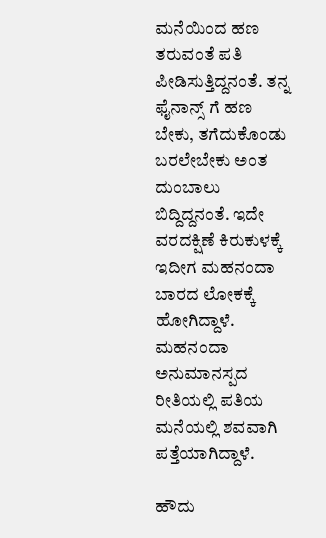ಮನೆಯಿಂದ ಹಣ ತರುವಂತೆ ಪತಿ ಪೀಡಿಸುತ್ತಿದ್ದನಂತೆ. ತನ್ನ ಫೈನಾನ್ಸ್ ಗೆ ಹಣ ಬೇಕು, ತಗೆದುಕೊಂಡು ಬರಲೇಬೇಕು ಅಂತ ದುಂಬಾಲು ಬಿದ್ದಿದ್ದನಂತೆ. ಇದೇ ವರದಕ್ಷಿಣೆ ಕಿರುಕುಳಕ್ಕೆ ಇದೀಗ ಮಹನಂದಾ ಬಾರದ ಲೋಕಕ್ಕೆ ಹೋಗಿದ್ದಾಳೆ. ಮಹನಂದಾ ಅನುಮಾನಸ್ಪದ ರೀತಿಯಲ್ಲಿ ಪತಿಯ ಮನೆಯಲ್ಲಿ ಶವವಾಗಿ ಪತ್ತೆಯಾಗಿದ್ದಾಳೆ.

ಹೌದು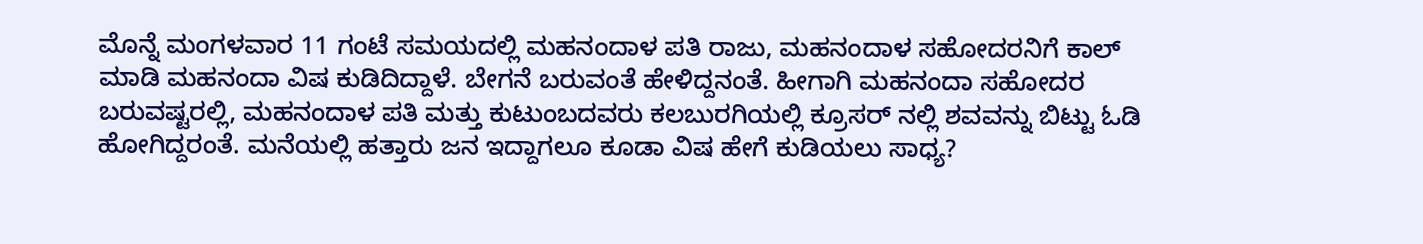ಮೊನ್ನೆ ಮಂಗಳವಾರ 11 ಗಂಟೆ ಸಮಯದಲ್ಲಿ ಮಹನಂದಾಳ ಪತಿ ರಾಜು, ಮಹನಂದಾಳ ಸಹೋದರನಿಗೆ ಕಾಲ್ ಮಾಡಿ ಮಹನಂದಾ ವಿಷ ಕುಡಿದಿದ್ದಾಳೆ. ಬೇಗನೆ ಬರುವಂತೆ ಹೇಳಿದ್ದನಂತೆ. ಹೀಗಾಗಿ ಮಹನಂದಾ ಸಹೋದರ ಬರುವಷ್ಟರಲ್ಲಿ, ಮಹನಂದಾಳ ಪತಿ ಮತ್ತು ಕುಟುಂಬದವರು ಕಲಬುರಗಿಯಲ್ಲಿ ಕ್ರೂಸರ್ ನಲ್ಲಿ ಶವವನ್ನು ಬಿಟ್ಟು ಓಡಿ ಹೋಗಿದ್ದರಂತೆ. ಮನೆಯಲ್ಲಿ ಹತ್ತಾರು ಜನ ಇದ್ದಾಗಲೂ ಕೂಡಾ ವಿಷ ಹೇಗೆ ಕುಡಿಯಲು ಸಾಧ್ಯ?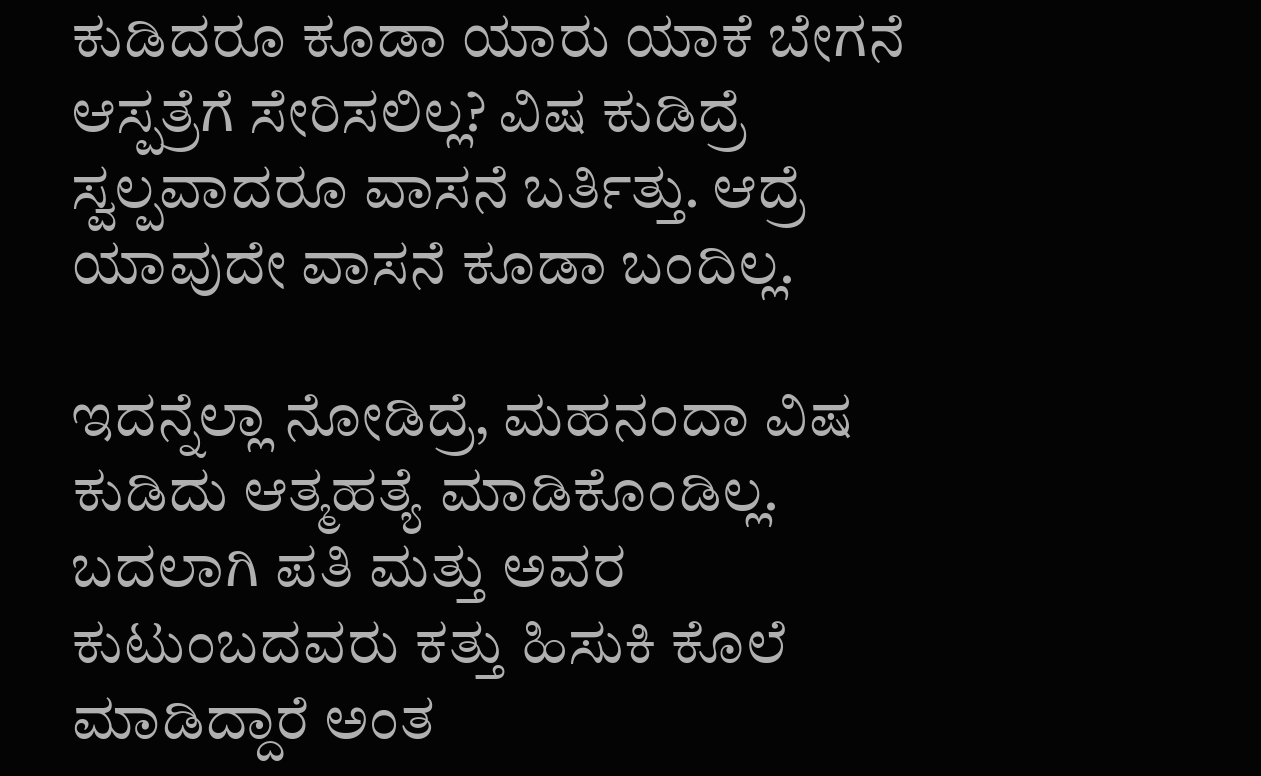ಕುಡಿದರೂ ಕೂಡಾ ಯಾರು ಯಾಕೆ ಬೇಗನೆ ಆಸ್ಪತ್ರೆಗೆ ಸೇರಿಸಲಿಲ್ಲ? ವಿಷ ಕುಡಿದ್ರೆ ಸ್ವಲ್ಪವಾದರೂ ವಾಸನೆ ಬರ್ತಿತ್ತು. ಆದ್ರೆ ಯಾವುದೇ ವಾಸನೆ ಕೂಡಾ ಬಂದಿಲ್ಲ.

ಇದನ್ನೆಲ್ಲಾ ನೋಡಿದ್ರೆ, ಮಹನಂದಾ ವಿಷ ಕುಡಿದು ಆತ್ಮಹತ್ಯೆ ಮಾಡಿಕೊಂಡಿಲ್ಲ. ಬದಲಾಗಿ ಪತಿ ಮತ್ತು ಅವರ ಕುಟುಂಬದವರು ಕತ್ತು ಹಿಸುಕಿ ಕೊಲೆ ಮಾಡಿದ್ದಾರೆ ಅಂತ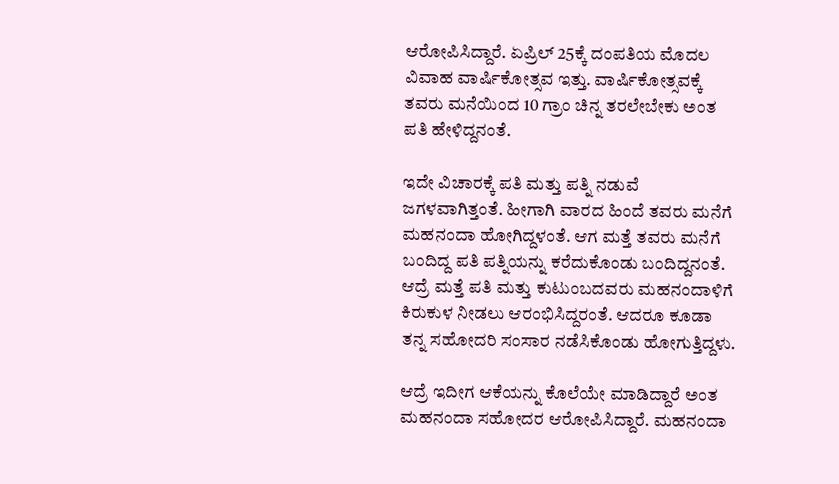ಆರೋಪಿಸಿದ್ದಾರೆ. ಏಪ್ರಿಲ್ 25ಕ್ಕೆ ದಂಪತಿಯ ಮೊದಲ ವಿವಾಹ ವಾರ್ಷಿಕೋತ್ಸವ ಇತ್ತು. ವಾರ್ಷಿಕೋತ್ಸವಕ್ಕೆ ತವರು ಮನೆಯಿಂದ 10 ಗ್ರಾಂ ಚಿನ್ನ ತರಲೇಬೇಕು ಅಂತ ಪತಿ ಹೇಳಿದ್ದನಂತೆ.

ಇದೇ ವಿಚಾರಕ್ಕೆ ಪತಿ ಮತ್ತು ಪತ್ನಿ ನಡುವೆ ಜಗಳವಾಗಿತ್ತಂತೆ. ಹೀಗಾಗಿ ವಾರದ ಹಿಂದೆ ತವರು ಮನೆಗೆ ಮಹನಂದಾ ಹೋಗಿದ್ದಳಂತೆ. ಆಗ ಮತ್ತೆ ತವರು ಮನೆಗೆ ಬಂದಿದ್ದ ಪತಿ ಪತ್ನಿಯನ್ನು ಕರೆದುಕೊಂಡು ಬಂದಿದ್ದನಂತೆ. ಆದ್ರೆ ಮತ್ತೆ ಪತಿ ಮತ್ತು ಕುಟುಂಬದವರು ಮಹನಂದಾಳಿಗೆ ಕಿರುಕುಳ ನೀಡಲು ಆರಂಭಿಸಿದ್ದರಂತೆ. ಆದರೂ ಕೂಡಾ ತನ್ನ ಸಹೋದರಿ ಸಂಸಾರ ನಡೆಸಿಕೊಂಡು ಹೋಗುತ್ತಿದ್ದಳು.

ಆದ್ರೆ ಇದೀಗ ಆಕೆಯನ್ನು ಕೊಲೆಯೇ ಮಾಡಿದ್ದಾರೆ ಅಂತ ಮಹನಂದಾ ಸಹೋದರ ಆರೋಪಿಸಿದ್ದಾರೆ. ಮಹನಂದಾ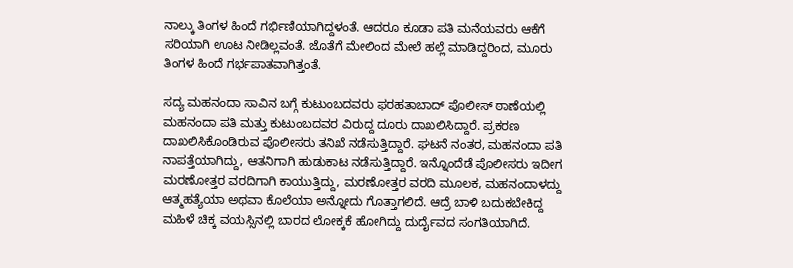ನಾಲ್ಕು ತಿಂಗಳ ಹಿಂದೆ ಗರ್ಭಿಣಿಯಾಗಿದ್ದಳಂತೆ. ಆದರೂ ಕೂಡಾ ಪತಿ ಮನೆಯವರು ಆಕೆಗೆ ಸರಿಯಾಗಿ ಊಟ ನೀಡಿಲ್ಲವಂತೆ. ಜೊತೆಗೆ ಮೇಲಿಂದ ಮೇಲೆ ಹಲ್ಲೆ ಮಾಡಿದ್ದರಿಂದ, ಮೂರು ತಿಂಗಳ ಹಿಂದೆ ಗರ್ಭಪಾತವಾಗಿತ್ತಂತೆ.

ಸದ್ಯ ಮಹನಂದಾ ಸಾವಿನ ಬಗ್ಗೆ ಕುಟುಂಬದವರು ಫರಹತಾಬಾದ್ ಪೊಲೀಸ್ ಠಾಣೆಯಲ್ಲಿ ಮಹನಂದಾ ಪತಿ ಮತ್ತು ಕುಟುಂಬದವರ ವಿರುದ್ದ ದೂರು ದಾಖಲಿಸಿದ್ದಾರೆ. ಪ್ರಕರಣ ದಾಖಲಿಸಿಕೊಂಡಿರುವ ಪೊಲೀಸರು ತನಿಖೆ ನಡೆಸುತ್ತಿದ್ದಾರೆ. ಘಟನೆ ನಂತರ, ಮಹನಂದಾ ಪತಿ ನಾಪತ್ತೆಯಾಗಿದ್ದು, ಆತನಿಗಾಗಿ ಹುಡುಕಾಟ ನಡೆಸುತ್ತಿದ್ದಾರೆ. ಇನ್ನೊಂದೆಡೆ ಪೊಲೀಸರು ಇದೀಗ ಮರಣೋತ್ತರ ವರದಿಗಾಗಿ ಕಾಯುತ್ತಿದ್ದು, ಮರಣೋತ್ತರ ವರದಿ ಮೂಲಕ, ಮಹನಂದಾಳದ್ದು ಆತ್ಮಹತ್ಯೆಯಾ ಅಥವಾ ಕೊಲೆಯಾ ಅನ್ನೋದು ಗೊತ್ತಾಗಲಿದೆ. ಆದ್ರೆ ಬಾಳಿ ಬದುಕಬೇಕಿದ್ದ ಮಹಿಳೆ ಚಿಕ್ಕ ವಯಸ್ಸಿನಲ್ಲಿ ಬಾರದ ಲೋಕ್ಕಕೆ ಹೋಗಿದ್ದು ದುರ್ದೈವದ ಸಂಗತಿಯಾಗಿದೆ.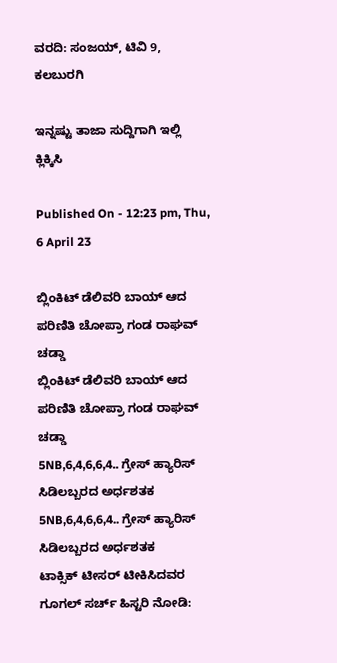ವರದಿ: ಸಂಜಯ್, ಟಿವಿ 9, ಕಲಬುರಗಿ

ಇನ್ನಷ್ಟು ತಾಜಾ ಸುದ್ದಿಗಾಗಿ ಇಲ್ಲಿ ಕ್ಲಿಕ್ಕಿಸಿ

Published On - 12:23 pm, Thu, 6 April 23

ಬ್ಲಿಂಕಿಟ್ ಡೆಲಿವರಿ ಬಾಯ್ ಆದ ಪರಿಣಿತಿ ಚೋಪ್ರಾ ಗಂಡ ರಾಘವ್ ಚಡ್ಡಾ
ಬ್ಲಿಂಕಿಟ್ ಡೆಲಿವರಿ ಬಾಯ್ ಆದ ಪರಿಣಿತಿ ಚೋಪ್ರಾ ಗಂಡ ರಾಘವ್ ಚಡ್ಡಾ
5NB,6,4,6,6,4.. ಗ್ರೇಸ್ ಹ್ಯಾರಿಸ್ ಸಿಡಿಲಬ್ಬರದ ಅರ್ಧಶತಕ
5NB,6,4,6,6,4.. ಗ್ರೇಸ್ ಹ್ಯಾರಿಸ್ ಸಿಡಿಲಬ್ಬರದ ಅರ್ಧಶತಕ
ಟಾಕ್ಸಿಕ್ ಟೀಸರ್ ಟೀಕಿಸಿದವರ ಗೂಗಲ್ ಸರ್ಚ್ ಹಿಸ್ಟರಿ ನೋಡಿ: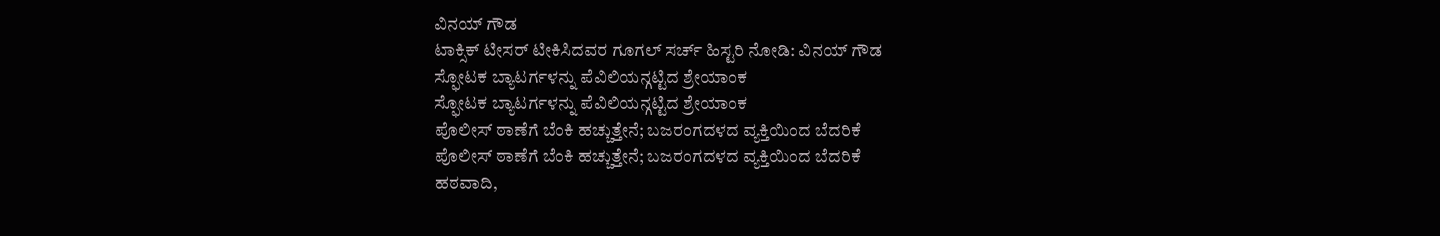ವಿನಯ್ ಗೌಡ
ಟಾಕ್ಸಿಕ್ ಟೀಸರ್ ಟೀಕಿಸಿದವರ ಗೂಗಲ್ ಸರ್ಚ್ ಹಿಸ್ಟರಿ ನೋಡಿ: ವಿನಯ್ ಗೌಡ
ಸ್ಫೋಟಕ ಬ್ಯಾಟರ್ಗಳನ್ನು ಪೆವಿಲಿಯನ್ಗಟ್ಟಿದ ಶ್ರೇಯಾಂಕ
ಸ್ಫೋಟಕ ಬ್ಯಾಟರ್ಗಳನ್ನು ಪೆವಿಲಿಯನ್ಗಟ್ಟಿದ ಶ್ರೇಯಾಂಕ
ಪೊಲೀಸ್ ಠಾಣೆಗೆ ಬೆಂಕಿ ಹಚ್ಚುತ್ತೇನೆ; ಬಜರಂಗದಳದ ವ್ಯಕ್ತಿಯಿಂದ ಬೆದರಿಕೆ
ಪೊಲೀಸ್ ಠಾಣೆಗೆ ಬೆಂಕಿ ಹಚ್ಚುತ್ತೇನೆ; ಬಜರಂಗದಳದ ವ್ಯಕ್ತಿಯಿಂದ ಬೆದರಿಕೆ
ಹಠವಾದಿ,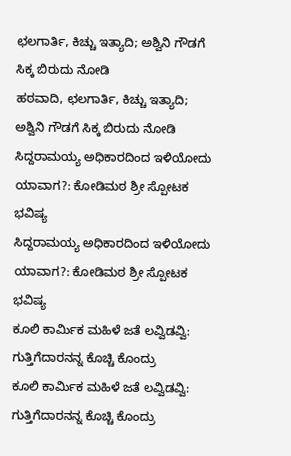ಛಲಗಾರ್ತಿ, ಕಿಚ್ಚು ಇತ್ಯಾದಿ; ಅಶ್ವಿನಿ ಗೌಡಗೆ ಸಿಕ್ಕ ಬಿರುದು ನೋಡಿ
ಹಠವಾದಿ, ಛಲಗಾರ್ತಿ, ಕಿಚ್ಚು ಇತ್ಯಾದಿ; ಅಶ್ವಿನಿ ಗೌಡಗೆ ಸಿಕ್ಕ ಬಿರುದು ನೋಡಿ
ಸಿದ್ದರಾಮಯ್ಯ ಅಧಿಕಾರದಿಂದ ಇಳಿಯೋದು ಯಾವಾಗ?: ಕೋಡಿಮಠ ಶ್ರೀ ಸ್ಪೋಟಕ ಭವಿಷ್ಯ
ಸಿದ್ದರಾಮಯ್ಯ ಅಧಿಕಾರದಿಂದ ಇಳಿಯೋದು ಯಾವಾಗ?: ಕೋಡಿಮಠ ಶ್ರೀ ಸ್ಪೋಟಕ ಭವಿಷ್ಯ
ಕೂಲಿ ಕಾರ್ಮಿಕ ಮಹಿಳೆ ಜತೆ ಲವ್ವಿಡವ್ವಿ: ಗುತ್ತಿಗೆದಾರನನ್ನ ಕೊಚ್ಚಿ ಕೊಂದ್ರು
ಕೂಲಿ ಕಾರ್ಮಿಕ ಮಹಿಳೆ ಜತೆ ಲವ್ವಿಡವ್ವಿ: ಗುತ್ತಿಗೆದಾರನನ್ನ ಕೊಚ್ಚಿ ಕೊಂದ್ರು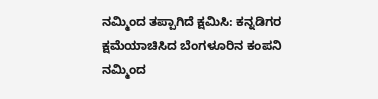ನಮ್ಮಿಂದ ತಪ್ಪಾಗಿದೆ ಕ್ಷಮಿಸಿ: ಕನ್ನಡಿಗರ ಕ್ಷಮೆಯಾಚಿಸಿದ ಬೆಂಗಳೂರಿನ ಕಂಪನಿ
ನಮ್ಮಿಂದ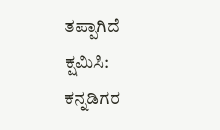ತಪ್ಪಾಗಿದೆ ಕ್ಷಮಿಸಿ: ಕನ್ನಡಿಗರ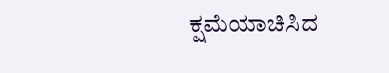ಕ್ಷಮೆಯಾಚಿಸಿದ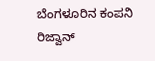ಬೆಂಗಳೂರಿನ ಕಂಪನಿ
ರಿಜ್ವಾನ್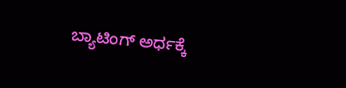ಬ್ಯಾಟಿಂಗ್‌ ಅರ್ಧಕ್ಕೆ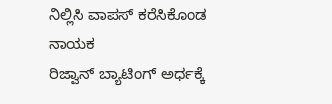ನಿಲ್ಲಿಸಿ ವಾಪಸ್ ಕರೆಸಿಕೊಂಡ ನಾಯಕ
ರಿಜ್ವಾನ್ ಬ್ಯಾಟಿಂಗ್‌ ಅರ್ಧಕ್ಕೆ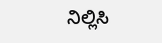ನಿಲ್ಲಿಸಿ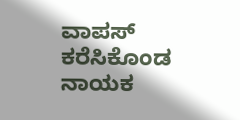ವಾಪಸ್ ಕರೆಸಿಕೊಂಡ ನಾಯಕ